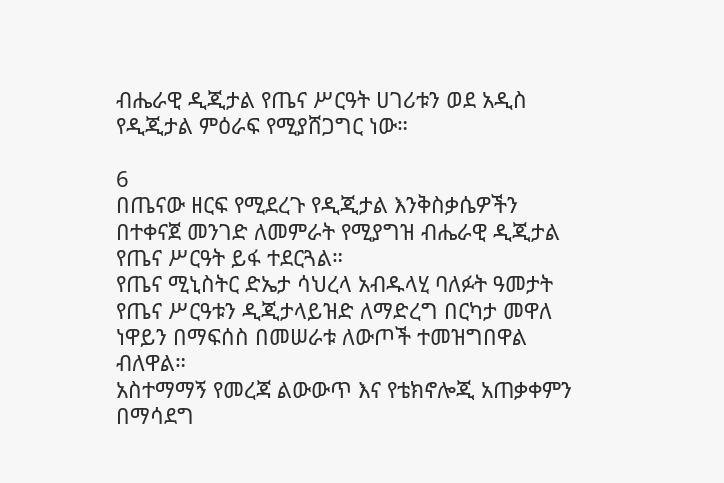ብሔራዊ ዲጂታል የጤና ሥርዓት ሀገሪቱን ወደ አዲስ የዲጂታል ምዕራፍ የሚያሸጋግር ነው።

6
በጤናው ዘርፍ የሚደረጉ የዲጂታል እንቅስቃሴዎችን በተቀናጀ መንገድ ለመምራት የሚያግዝ ብሔራዊ ዲጂታል የጤና ሥርዓት ይፋ ተደርጓል።
የጤና ሚኒስትር ድኤታ ሳህረላ አብዱላሂ ባለፉት ዓመታት የጤና ሥርዓቱን ዲጂታላይዝድ ለማድረግ በርካታ መዋለ ነዋይን በማፍሰስ በመሠራቱ ለውጦች ተመዝግበዋል ብለዋል።
አስተማማኝ የመረጃ ልውውጥ እና የቴክኖሎጂ አጠቃቀምን በማሳደግ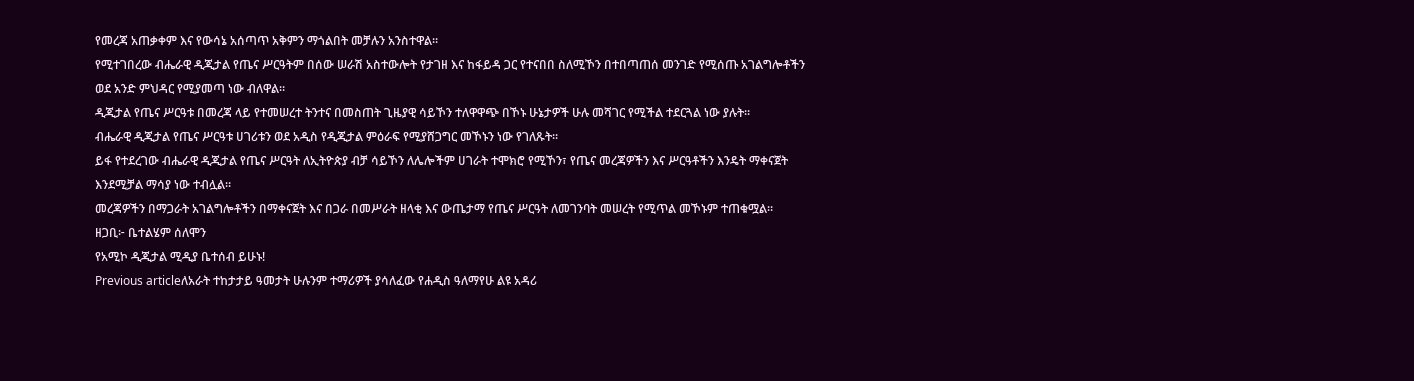የመረጃ አጠቃቀም እና የውሳኔ አሰጣጥ አቅምን ማጎልበት መቻሉን አንስተዋል።
የሚተገበረው ብሔራዊ ዲጂታል የጤና ሥርዓትም በሰው ሠራሽ አስተውሎት የታገዘ እና ከፋይዳ ጋር የተናበበ ስለሚኾን በተበጣጠሰ መንገድ የሚሰጡ አገልግሎቶችን ወደ አንድ ምህዳር የሚያመጣ ነው ብለዋል።
ዲጂታል የጤና ሥርዓቱ በመረጃ ላይ የተመሠረተ ትንተና በመስጠት ጊዜያዊ ሳይኾን ተለዋዋጭ በኾኑ ሁኔታዎች ሁሉ መሻገር የሚችል ተደርጓል ነው ያሉት።
ብሔራዊ ዲጂታል የጤና ሥርዓቱ ሀገሪቱን ወደ አዲስ የዲጂታል ምዕራፍ የሚያሸጋግር መኾኑን ነው የገለጹት።
ይፋ የተደረገው ብሔራዊ ዲጂታል የጤና ሥርዓት ለኢትዮጵያ ብቻ ሳይኾን ለሌሎችም ሀገራት ተሞክሮ የሚኾን፣ የጤና መረጃዎችን እና ሥርዓቶችን እንዴት ማቀናጀት እንደሚቻል ማሳያ ነው ተብሏል።
መረጃዎችን በማጋራት አገልግሎቶችን በማቀናጀት እና በጋራ በመሥራት ዘላቂ እና ውጤታማ የጤና ሥርዓት ለመገንባት መሠረት የሚጥል መኾኑም ተጠቁሟል።
ዘጋቢ፦ ቤተልሄም ሰለሞን
የአሚኮ ዲጂታል ሚዲያ ቤተሰብ ይሁኑ!
Previous articleለአራት ተከታታይ ዓመታት ሁሉንም ተማሪዎች ያሳለፈው የሐዲስ ዓለማየሁ ልዩ አዳሪ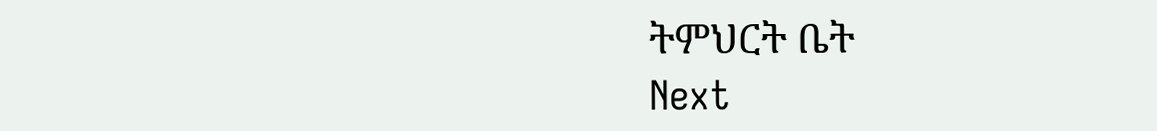ትምህርት ቤት
Next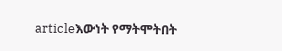articleእውነት የማትሞትበት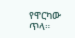የዋርካው ጥላ።